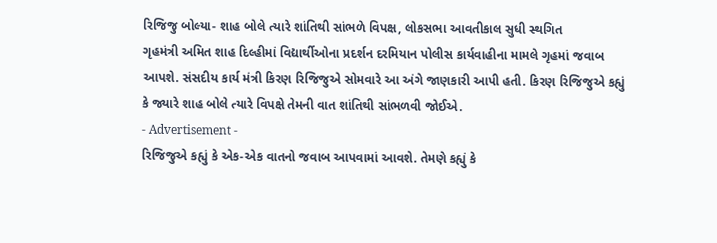રિજિજુ બોલ્યા- શાહ બોલે ત્યારે શાંતિથી સાંભળે વિપક્ષ, લોકસભા આવતીકાલ સુધી સ્થગિત
ગૃહમંત્રી અમિત શાહ દિલ્હીમાં વિદ્યાર્થીઓના પ્રદર્શન દરમિયાન પોલીસ કાર્યવાહીના મામલે ગૃહમાં જવાબ આપશે. સંસદીય કાર્ય મંત્રી કિરણ રિજિજુએ સોમવારે આ અંગે જાણકારી આપી હતી. કિરણ રિજિજુએ કહ્યું કે જ્યારે શાહ બોલે ત્યારે વિપક્ષે તેમની વાત શાંતિથી સાંભળવી જોઈએ.
- Advertisement -
રિજિજુએ કહ્યું કે એક-એક વાતનો જવાબ આપવામાં આવશે. તેમણે કહ્યું કે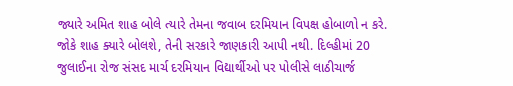જ્યારે અમિત શાહ બોલે ત્યારે તેમના જવાબ દરમિયાન વિપક્ષ હોબાળો ન કરે.
જોકે શાહ ક્યારે બોલશે, તેની સરકારે જાણકારી આપી નથી. દિલ્હીમાં 20 જુલાઈના રોજ સંસદ માર્ચ દરમિયાન વિદ્યાર્થીઓ પર પોલીસે લાઠીચાર્જ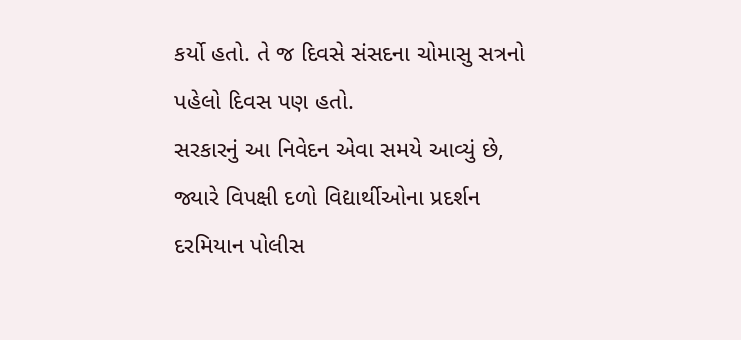કર્યો હતો. તે જ દિવસે સંસદના ચોમાસુ સત્રનો પહેલો દિવસ પણ હતો.
સરકારનું આ નિવેદન એવા સમયે આવ્યું છે, જ્યારે વિપક્ષી દળો વિદ્યાર્થીઓના પ્રદર્શન દરમિયાન પોલીસ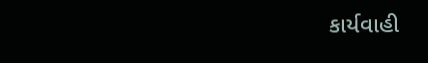કાર્યવાહી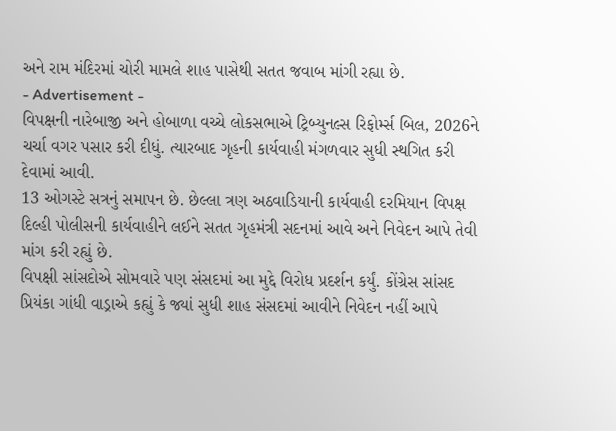અને રામ મંદિરમાં ચોરી મામલે શાહ પાસેથી સતત જવાબ માંગી રહ્યા છે.
- Advertisement -
વિપક્ષની નારેબાજી અને હોબાળા વચ્ચે લોકસભાએ ટ્રિબ્યુનલ્સ રિફોર્મ્સ બિલ, 2026ને ચર્ચા વગર પસાર કરી દીધું. ત્યારબાદ ગૃહની કાર્યવાહી મંગળવાર સુધી સ્થગિત કરી દેવામાં આવી.
13 ઓગસ્ટે સત્રનું સમાપન છે. છેલ્લા ત્રણ અઠવાડિયાની કાર્યવાહી દરમિયાન વિપક્ષ દિલ્હી પોલીસની કાર્યવાહીને લઈને સતત ગૃહમંત્રી સદનમાં આવે અને નિવેદન આપે તેવી માંગ કરી રહ્યું છે.
વિપક્ષી સાંસદોએ સોમવારે પણ સંસદમાં આ મુદ્દે વિરોધ પ્રદર્શન કર્યું. કોંગ્રેસ સાંસદ પ્રિયંકા ગાંધી વાડ્રાએ કહ્યું કે જ્યાં સુધી શાહ સંસદમાં આવીને નિવેદન નહીં આપે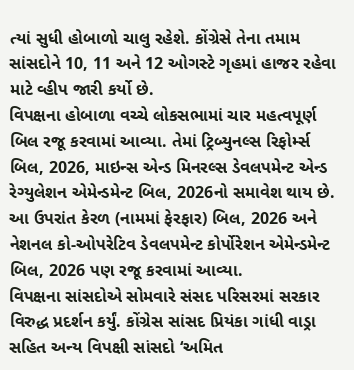ત્યાં સુધી હોબાળો ચાલુ રહેશે. કોંગ્રેસે તેના તમામ સાંસદોને 10, 11 અને 12 ઓગસ્ટે ગૃહમાં હાજર રહેવા માટે વ્હીપ જારી કર્યો છે.
વિપક્ષના હોબાળા વચ્ચે લોકસભામાં ચાર મહત્વપૂર્ણ બિલ રજૂ કરવામાં આવ્યા. તેમાં ટ્રિબ્યુનલ્સ રિફોર્મ્સ બિલ, 2026, માઇન્સ એન્ડ મિનરલ્સ ડેવલપમેન્ટ એન્ડ રેગ્યુલેશન એમેન્ડમેન્ટ બિલ, 2026નો સમાવેશ થાય છે. આ ઉપરાંત કેરળ (નામમાં ફેરફાર) બિલ, 2026 અને નેશનલ કો-ઓપરેટિવ ડેવલપમેન્ટ કોર્પોરેશન એમેન્ડમેન્ટ બિલ, 2026 પણ રજૂ કરવામાં આવ્યા.
વિપક્ષના સાંસદોએ સોમવારે સંસદ પરિસરમાં સરકાર વિરુદ્ધ પ્રદર્શન કર્યું. કોંગ્રેસ સાંસદ પ્રિયંકા ગાંધી વાડ્રા સહિત અન્ય વિપક્ષી સાંસદો ‘અમિત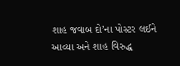શાહ જવાબ દો’ના પોસ્ટર લઈને આવ્યા અને શાહ વિરુદ્ધ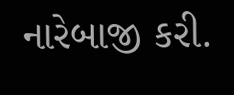નારેબાજી કરી.